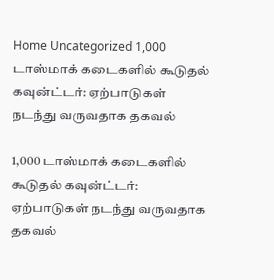Home Uncategorized 1,000 டாஸ்மாக் கடைகளில் கூடுதல் கவுன்ட்டர்: ஏற்பாடுகள் நடந்து வருவதாக தகவல்

1,000 டாஸ்மாக் கடைகளில் கூடுதல் கவுன்ட்டர்: ஏற்பாடுகள் நடந்து வருவதாக தகவல்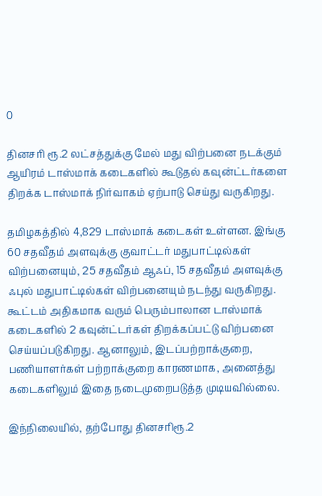0

தினசரி ரூ.2 லட்சத்துக்கு மேல் மது விற்பனை நடக்கும் ஆயிரம் டாஸ்மாக் கடைகளில் கூடுதல் கவுன்ட்டர்களை திறக்க டாஸ்மாக் நிர்வாகம் ஏற்பாடு செய்து வருகிறது.

தமிழகத்தில் 4,829 டாஸ்மாக் கடைகள் உள்ளன. இங்கு 60 சதவீதம் அளவுக்கு குவாட்டர் மதுபாட்டில்கள் விற்பனையும், 25 சதவீதம் ஆஃப், 15 சதவீதம் அளவுக்கு ஃபுல் மதுபாட்டில்கள் விற்பனையும் நடந்து வருகிறது. கூட்டம் அதிகமாக வரும் பெரும்பாலான டாஸ்மாக் கடைகளில் 2 கவுன்ட்டர்கள் திறக்கப்பட்டு விற்பனை செய்யப்படுகிறது. ஆனாலும், இடப்பற்றாக்குறை, பணியாளர்கள் பற்றாக்குறை காரணமாக, அனைத்து கடைகளிலும் இதை நடைமுறைபடுத்த முடியவில்லை.

இந்நிலையில், தற்போது தினசரிரூ.2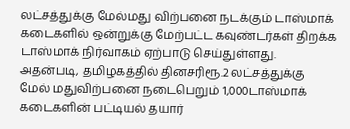லட்சத்துக்கு மேல்மது விற்பனை நடக்கும் டாஸ்மாக் கடைகளில் ஒன்றுக்கு மேற்பட்ட கவுண்டர்கள் திறக்க டாஸ்மாக் நிர்வாகம் ஏற்பாடு செய்துள்ளது. அதன்படி, தமிழகத்தில் தினசரிரூ.2 லட்சத்துக்கு மேல் மதுவிற்பனை நடைபெறும் 1,000டாஸ்மாக் கடைகளின் பட்டியல் தயார்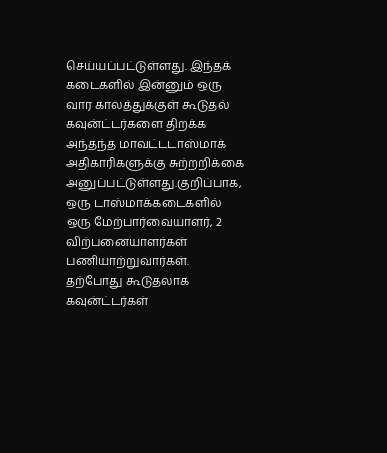செய்யப்பட்டுள்ளது. இந்தக் கடைகளில் இன்னும் ஒரு வார காலத்துக்குள் கூடுதல் கவுன்ட்டர்களை திறக்க அந்தந்த மாவட்டடாஸ்மாக் அதிகாரிகளுக்கு சுற்றறிக்கை அனுப்பட்டுள்ளது.குறிப்பாக, ஒரு டாஸ்மாக்கடைகளில் ஒரு மேற்பார்வையாளர், 2 விற்பனையாளர்கள் பணியாற்றுவார்கள். தற்போது கூடுதலாக கவுன்ட்டர்கள்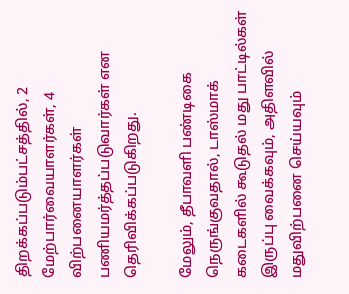திறக்கப்படும்பட்சத்தில், 2 மேற்பார்வையாளர்கள், 4 விற்பனையாளர்கள் பணியமர்த்தப்படுவார்கள் என தெரிவிக்கப்படுகிறது.

மேலும், தீபாவளி பண்டிகை நெருங்குவதால், டாஸ்மாக் கடைகளில் கூடுதல் மது பாட்டில்கள் இருப்பு வைக்கவும், அதிளவில் மதுவிற்பனை செய்யவும்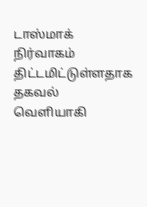டாஸ்மாக் நிர்வாகம் திட்டமிட்டுள்ளதாக தகவல் வெளியாகி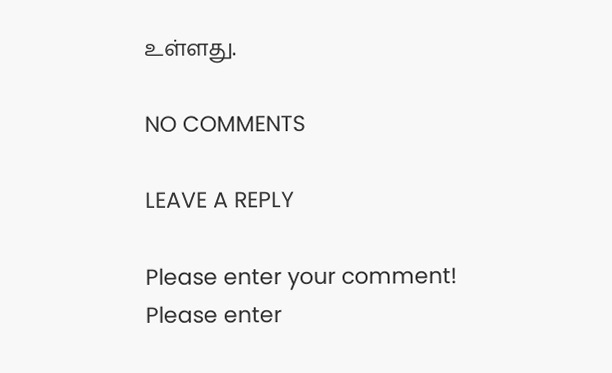உள்ளது.

NO COMMENTS

LEAVE A REPLY

Please enter your comment!
Please enter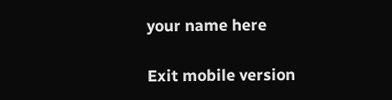your name here

Exit mobile version